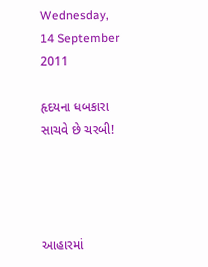Wednesday, 14 September 2011

હૃદયના ધબકારા સાચવે છે ચરબી!




આહારમાં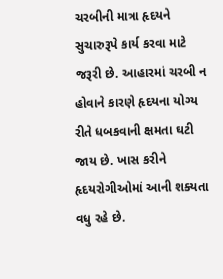ચરબીની માત્રા હૃદયને સુચારુરૂપે કાર્ય કરવા માટે જરૂરી છે. આહારમાં ચરબી ન હોવાને કારણે હૃદયના યોગ્ય રીતે ધબકવાની ક્ષમતા ઘટી જાય છે. ખાસ કરીને હૃદયરોગીઓમાં આની શક્યતા વધુ રહે છે.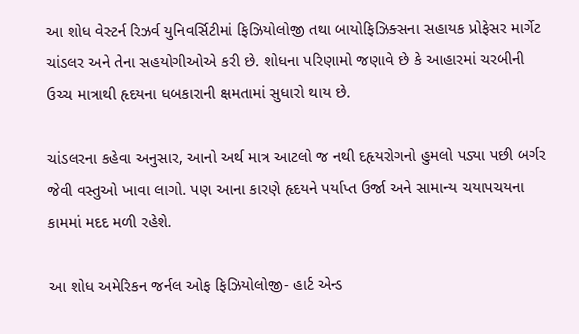આ શોધ વેસ્ટર્ન રિઝર્વ યુનિવર્સિટીમાં ફિઝિયોલોજી તથા બાયોફિઝિક્સના સહાયક પ્રોફેસર માર્ગેટ ચાંડલર અને તેના સહયોગીઓએ કરી છે. શોધના પરિણામો જણાવે છે કે આહારમાં ચરબીની ઉચ્ચ માત્રાથી હૃદયના ધબકારાની ક્ષમતામાં સુધારો થાય છે.

ચાંડલરના કહેવા અનુસાર, આનો અર્થ માત્ર આટલો જ નથી દહૃયરોગનો હુમલો પડ્યા પછી બર્ગર જેવી વસ્તુઓ ખાવા લાગો. પણ આના કારણે હૃદયને પર્યાપ્ત ઉર્જા અને સામાન્ય ચયાપચયના કામમાં મદદ મળી રહેશે.

આ શોધ અમેરિકન જર્નલ ઓફ ફિઝિયોલોજી- હાર્ટ એન્ડ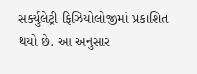સર્ક્યુલેટ્રી ફિઝિયોલોજીમાં પ્રકાશિત થયો છે. આ અનુસાર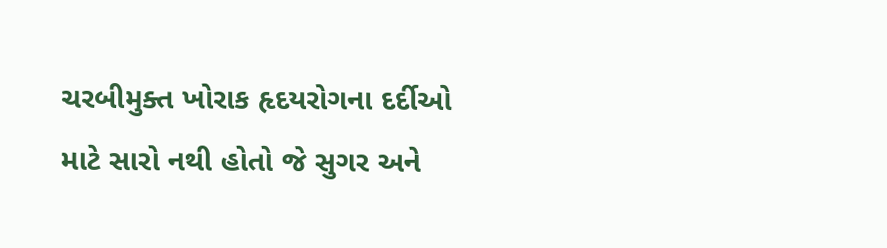ચરબીમુક્ત ખોરાક હૃદયરોગના દર્દીઓ માટે સારો નથી હોતો જે સુગર અને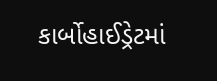કાર્બોહાઈડ્રેટમાં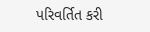પરિવર્તિત કરી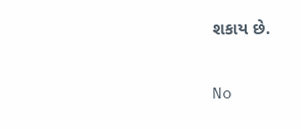શકાય છે.

No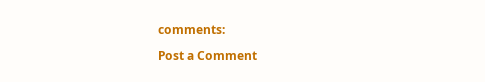comments:

Post a Comment